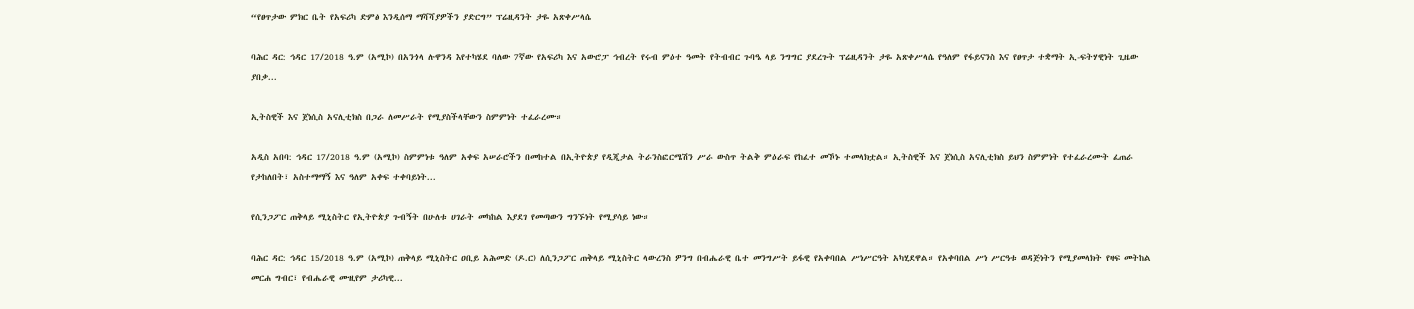“የፀጥታው ምክር ቤት የአፍሪካ ድምፅ እንዲሰማ ማሻሻያዎችን ያድርግ” ፕሬዚዳንት ታዬ አጽቀሥላሴ

ባሕር ዳር: ኅዳር 17/2018 ዓ.ም (አሚኮ) በአንጎላ ሉዋንዳ እየተካሄደ ባለው 7ኛው የአፍሪካ እና አውሮፓ ኅብረት የሩብ ምዕተ ዓመት የትብብር ጉባዔ ላይ ንግግር ያደረጉት ፕሬዚዳንት ታዬ አጽቀሥላሴ የዓለም የፋይናንስ እና የፀጥታ ተቋማት ኢ-ፍትሃዊነት ጊዜው ያበቃ...

ኢትስዊች እና ጀነሲስ አናሊቲክስ በጋራ ለመሥራት የሚያስችላቸውን ስምምነት ተፈራረሙ።

አዲስ አበባ: ኅዳር 17/2018 ዓ.ም (አሚኮ) ስምምነቱ ዓለም አቀፍ አሠራሮችን በመከተል በኢትዮጵያ የዲጂታል ትራንስፎርሜሽን ሥራ ውስጥ ትልቅ ምዕራፍ የከፈተ መኾኑ ተመላክቷል። ኢትስዊች እና ጀነሲስ አናሊቲክስ ይህን ስምምነት የተፈራረሙት ፈጠራ የታከለበት፣ አስተማማኝ እና ዓለም አቀፍ ተቀባይነት...

የሲንጋፖር ጠቅላይ ሚኒስትር የኢትዮጵያ ጉብኝት በሁለቱ ሀገራት መካከል እያደገ የመጣውን ግንኙነት የሚያሳይ ነው።

ባሕር ዳር: ኅዳር 15/2018 ዓ.ም (አሚኮ) ጠቅላይ ሚኒስትር ዐቢይ አሕመድ (ዶ.ር) ለሲንጋፖር ጠቅላይ ሚኒስትር ላውረንስ ዎንግ በብሔራዊ ቤተ መንግሥት ይፋዊ የአቀባበል ሥነሥርዓት አካሂደዋል። የአቀባበል ሥነ ሥርዓቱ ወዳጅነትን የሚያመላክት የዛፍ መትከል መርሐ ግብር፣ የብሔራዊ ሙዚየም ታሪካዊ...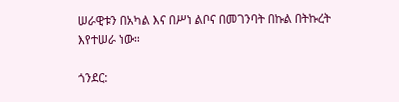ሠራዊቱን በአካል እና በሥነ ልቦና በመገንባት በኩል በትኩረት እየተሠራ ነው።

ጎንደር: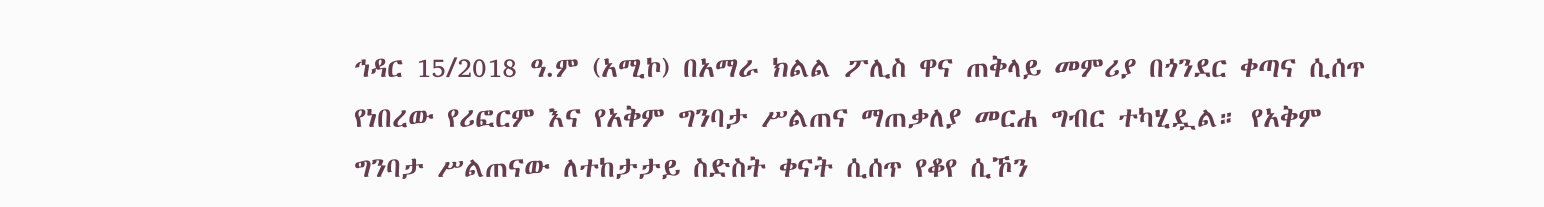ኅዳር 15/2018 ዓ.ም (አሚኮ) በአማራ ክልል ፖሊስ ዋና ጠቅላይ መምሪያ በጎንደር ቀጣና ሲሰጥ የነበረው የሪፎርም እና የአቅም ግንባታ ሥልጠና ማጠቃለያ መርሐ ግብር ተካሂዷል። የአቅም ግንባታ ሥልጠናው ለተከታታይ ስድስት ቀናት ሲሰጥ የቆየ ሲኾን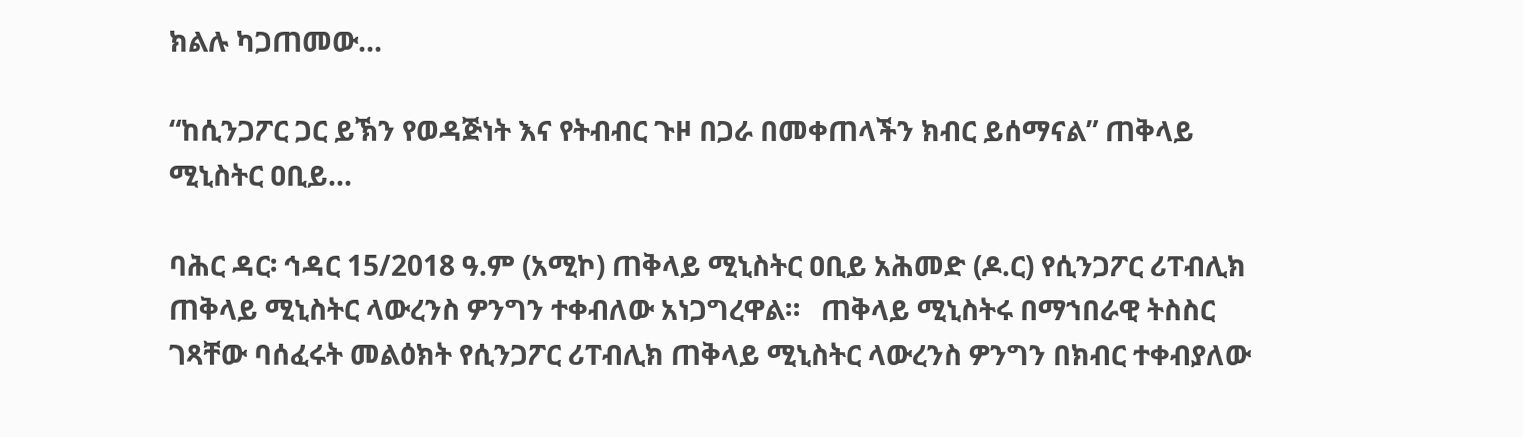ክልሉ ካጋጠመው...

“ከሲንጋፖር ጋር ይኽን የወዳጅነት እና የትብብር ጉዞ በጋራ በመቀጠላችን ክብር ይሰማናል” ጠቅላይ ሚኒስትር ዐቢይ...

ባሕር ዳር፡ ኅዳር 15/2018 ዓ.ም (አሚኮ) ጠቅላይ ሚኒስትር ዐቢይ አሕመድ (ዶ.ር) የሲንጋፖር ሪፐብሊክ ጠቅላይ ሚኒስትር ላውረንስ ዎንግን ተቀብለው አነጋግረዋል።   ጠቅላይ ሚኒስትሩ በማኀበራዊ ትስስር ገጻቸው ባሰፈሩት መልዕክት የሲንጋፖር ሪፐብሊክ ጠቅላይ ሚኒስትር ላውረንስ ዎንግን በክብር ተቀብያለው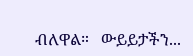ብለዋል።   ውይይታችን...